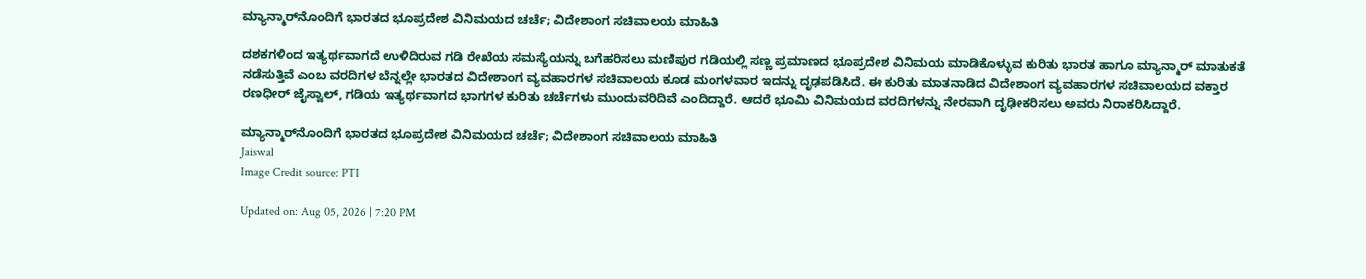ಮ್ಯಾನ್ಮಾರ್‌ನೊಂದಿಗೆ ಭಾರತದ ಭೂಪ್ರದೇಶ ವಿನಿಮಯದ ಚರ್ಚೆ; ವಿದೇಶಾಂಗ ಸಚಿವಾಲಯ ಮಾಹಿತಿ

ದಶಕಗಳಿಂದ ಇತ್ಯರ್ಥವಾಗದೆ ಉಳಿದಿರುವ ಗಡಿ ರೇಖೆಯ ಸಮಸ್ಯೆಯನ್ನು ಬಗೆಹರಿಸಲು ಮಣಿಪುರ ಗಡಿಯಲ್ಲಿ ಸಣ್ಣ ಪ್ರಮಾಣದ ಭೂಪ್ರದೇಶ ವಿನಿಮಯ ಮಾಡಿಕೊಳ್ಳುವ ಕುರಿತು ಭಾರತ ಹಾಗೂ ಮ್ಯಾನ್ಮಾರ್ ಮಾತುಕತೆ ನಡೆಸುತ್ತಿವೆ ಎಂಬ ವರದಿಗಳ ಬೆನ್ನಲ್ಲೇ ಭಾರತದ ವಿದೇಶಾಂಗ ವ್ಯವಹಾರಗಳ ಸಚಿವಾಲಯ ಕೂಡ ಮಂಗಳವಾರ ಇದನ್ನು ದೃಢಪಡಿಸಿದೆ. ಈ ಕುರಿತು ಮಾತನಾಡಿದ ವಿದೇಶಾಂಗ ವ್ಯವಹಾರಗಳ ಸಚಿವಾಲಯದ ವಕ್ತಾರ ರಣಧೀರ್ ಜೈಸ್ವಾಲ್, ಗಡಿಯ ಇತ್ಯರ್ಥವಾಗದ ಭಾಗಗಳ ಕುರಿತು ಚರ್ಚೆಗಳು ಮುಂದುವರಿದಿವೆ ಎಂದಿದ್ದಾರೆ. ಆದರೆ ಭೂಮಿ ವಿನಿಮಯದ ವರದಿಗಳನ್ನು ನೇರವಾಗಿ ದೃಢೀಕರಿಸಲು ಅವರು ನಿರಾಕರಿಸಿದ್ದಾರೆ.

ಮ್ಯಾನ್ಮಾರ್‌ನೊಂದಿಗೆ ಭಾರತದ ಭೂಪ್ರದೇಶ ವಿನಿಮಯದ ಚರ್ಚೆ; ವಿದೇಶಾಂಗ ಸಚಿವಾಲಯ ಮಾಹಿತಿ
Jaiswal
Image Credit source: PTI

Updated on: Aug 05, 2026 | 7:20 PM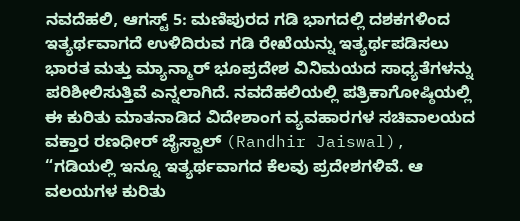ನವದೆಹಲಿ, ಆಗಸ್ಟ್ 5: ಮಣಿಪುರದ ಗಡಿ ಭಾಗದಲ್ಲಿ ದಶಕಗಳಿಂದ ಇತ್ಯರ್ಥವಾಗದೆ ಉಳಿದಿರುವ ಗಡಿ ರೇಖೆಯನ್ನು ಇತ್ಯರ್ಥಪಡಿಸಲು ಭಾರತ ಮತ್ತು ಮ್ಯಾನ್ಮಾರ್ ಭೂಪ್ರದೇಶ ವಿನಿಮಯದ ಸಾಧ್ಯತೆಗಳನ್ನು ಪರಿಶೀಲಿಸುತ್ತಿವೆ ಎನ್ನಲಾಗಿದೆ. ನವದೆಹಲಿಯಲ್ಲಿ ಪತ್ರಿಕಾಗೋಷ್ಠಿಯಲ್ಲಿ ಈ ಕುರಿತು ಮಾತನಾಡಿದ ವಿದೇಶಾಂಗ ವ್ಯವಹಾರಗಳ ಸಚಿವಾಲಯದ ವಕ್ತಾರ ರಣಧೀರ್ ಜೈಸ್ವಾಲ್ (Randhir Jaiswal), “ಗಡಿಯಲ್ಲಿ ಇನ್ನೂ ಇತ್ಯರ್ಥವಾಗದ ಕೆಲವು ಪ್ರದೇಶಗಳಿವೆ. ಆ ವಲಯಗಳ ಕುರಿತು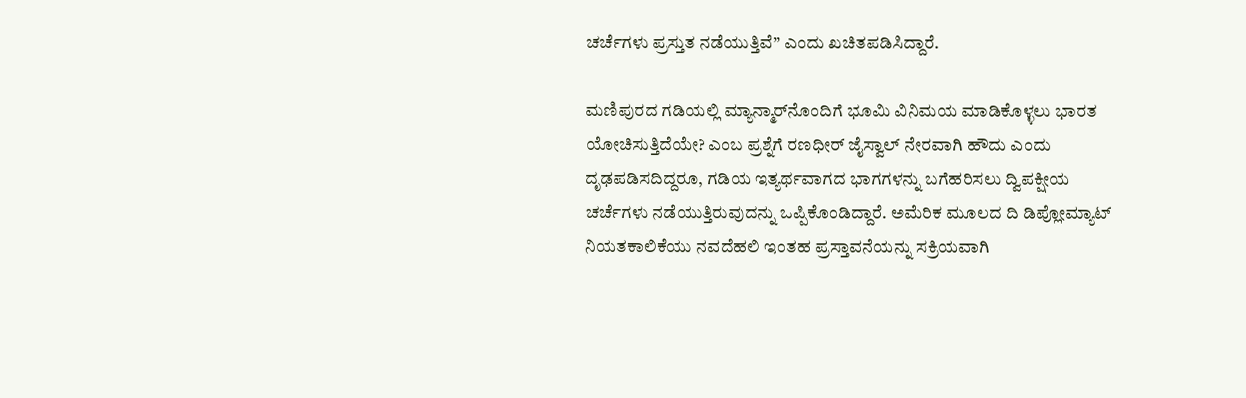ಚರ್ಚೆಗಳು ಪ್ರಸ್ತುತ ನಡೆಯುತ್ತಿವೆ” ಎಂದು ಖಚಿತಪಡಿಸಿದ್ದಾರೆ.

ಮಣಿಪುರದ ಗಡಿಯಲ್ಲಿ ಮ್ಯಾನ್ಮಾರ್‌ನೊಂದಿಗೆ ಭೂಮಿ ವಿನಿಮಯ ಮಾಡಿಕೊಳ್ಳಲು ಭಾರತ ಯೋಚಿಸುತ್ತಿದೆಯೇ? ಎಂಬ ಪ್ರಶ್ನೆಗೆ ರಣಧೀರ್ ಜೈಸ್ವಾಲ್ ನೇರವಾಗಿ ಹೌದು ಎಂದು ದೃಢಪಡಿಸದಿದ್ದರೂ, ಗಡಿಯ ಇತ್ಯರ್ಥವಾಗದ ಭಾಗಗಳನ್ನು ಬಗೆಹರಿಸಲು ದ್ವಿಪಕ್ಷೀಯ ಚರ್ಚೆಗಳು ನಡೆಯುತ್ತಿರುವುದನ್ನು ಒಪ್ಪಿಕೊಂಡಿದ್ದಾರೆ. ಅಮೆರಿಕ ಮೂಲದ ದಿ ಡಿಪ್ಲೋಮ್ಯಾಟ್ ನಿಯತಕಾಲಿಕೆಯು ನವದೆಹಲಿ ಇಂತಹ ಪ್ರಸ್ತಾವನೆಯನ್ನು ಸಕ್ರಿಯವಾಗಿ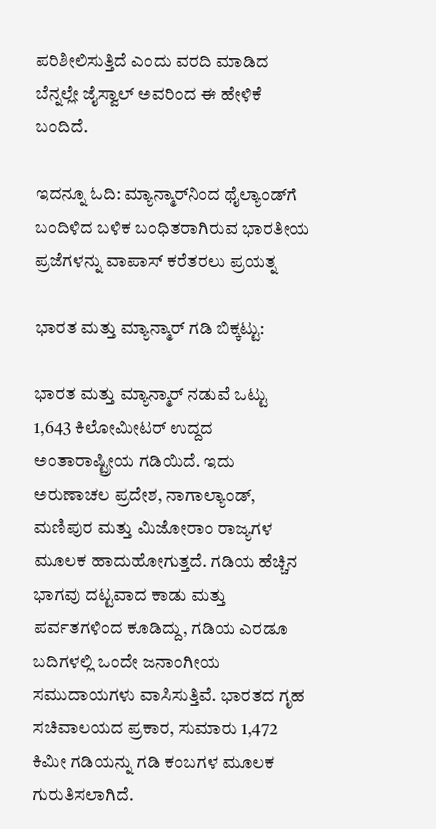ಪರಿಶೀಲಿಸುತ್ತಿದೆ ಎಂದು ವರದಿ ಮಾಡಿದ ಬೆನ್ನಲ್ಲೇ ಜೈಸ್ವಾಲ್ ಅವರಿಂದ ಈ ಹೇಳಿಕೆ ಬಂದಿದೆ.

ಇದನ್ನೂ ಓದಿ: ಮ್ಯಾನ್ಮಾರ್‌ನಿಂದ ಥೈಲ್ಯಾಂಡ್‌ಗೆ ಬಂದಿಳಿದ ಬಳಿಕ ಬಂಧಿತರಾಗಿರುವ ಭಾರತೀಯ ಪ್ರಜೆಗಳನ್ನು ವಾಪಾಸ್ ಕರೆತರಲು ಪ್ರಯತ್ನ

ಭಾರತ ಮತ್ತು ಮ್ಯಾನ್ಮಾರ್ ಗಡಿ ಬಿಕ್ಕಟ್ಟು:

ಭಾರತ ಮತ್ತು ಮ್ಯಾನ್ಮಾರ್ ನಡುವೆ ಒಟ್ಟು 1,643 ಕಿಲೋಮೀಟರ್ ಉದ್ದದ ಅಂತಾರಾಷ್ಟ್ರೀಯ ಗಡಿಯಿದೆ. ಇದು ಅರುಣಾಚಲ ಪ್ರದೇಶ, ನಾಗಾಲ್ಯಾಂಡ್, ಮಣಿಪುರ ಮತ್ತು ಮಿಜೋರಾಂ ರಾಜ್ಯಗಳ ಮೂಲಕ ಹಾದುಹೋಗುತ್ತದೆ. ಗಡಿಯ ಹೆಚ್ಚಿನ ಭಾಗವು ದಟ್ಟವಾದ ಕಾಡು ಮತ್ತು ಪರ್ವತಗಳಿಂದ ಕೂಡಿದ್ದು, ಗಡಿಯ ಎರಡೂ ಬದಿಗಳಲ್ಲಿ ಒಂದೇ ಜನಾಂಗೀಯ ಸಮುದಾಯಗಳು ವಾಸಿಸುತ್ತಿವೆ. ಭಾರತದ ಗೃಹ ಸಚಿವಾಲಯದ ಪ್ರಕಾರ, ಸುಮಾರು 1,472 ಕಿಮೀ ಗಡಿಯನ್ನು ಗಡಿ ಕಂಬಗಳ ಮೂಲಕ ಗುರುತಿಸಲಾಗಿದೆ.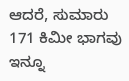ಆದರೆ, ಸುಮಾರು 171 ಕಿಮೀ ಭಾಗವು ಇನ್ನೂ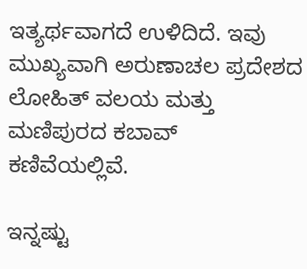ಇತ್ಯರ್ಥವಾಗದೆ ಉಳಿದಿದೆ. ಇವು ಮುಖ್ಯವಾಗಿ ಅರುಣಾಚಲ ಪ್ರದೇಶದ ಲೋಹಿತ್ ವಲಯ ಮತ್ತು ಮಣಿಪುರದ ಕಬಾವ್ ಕಣಿವೆಯಲ್ಲಿವೆ.

ಇನ್ನಷ್ಟು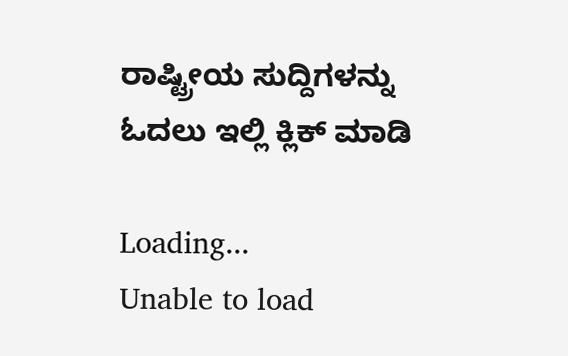ರಾಷ್ಟ್ರೀಯ ಸುದ್ದಿಗಳನ್ನು ಓದಲು ಇಲ್ಲಿ ಕ್ಲಿಕ್ ಮಾಡಿ

Loading...
Unable to load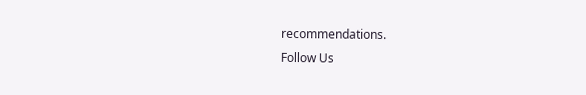recommendations.
Follow Us